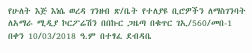የሁለት እጅ እነሴ ወረዳ ገንዘብ ጽ/ቤት የተለያዩ ቢሮዎችን ለማስገንባት ለአማራ ሚዲያ ኮርፖሬሽን በበኩር ጋዜጣ በቁጥር ገኢ/560/መበ-1 በቀን 10/03/2018 ዓ.ም በተፃፈ ደብዳቤ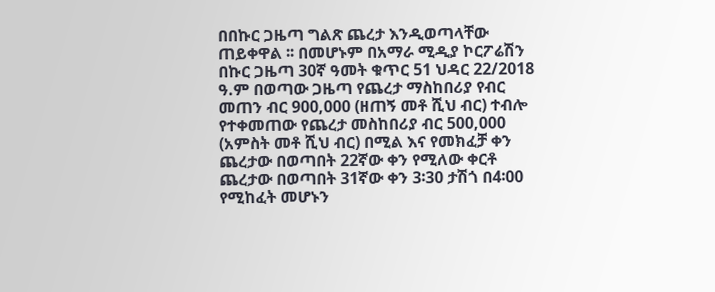በበኩር ጋዜጣ ግልጽ ጨረታ እንዲወጣላቸው ጠይቀዋል ፡፡ በመሆኑም በአማራ ሚዲያ ኮርፖሬሽን በኩር ጋዜጣ 30ኛ ዓመት ቁጥር 51 ህዳር 22/2018 ዓ.ም በወጣው ጋዜጣ የጨረታ ማስከበሪያ የብር መጠን ብር 900,000 (ዘጠኝ መቶ ሺህ ብር) ተብሎ የተቀመጠው የጨረታ መስከበሪያ ብር 500,000 (አምስት መቶ ሺህ ብር) በሚል እና የመክፈቻ ቀን ጨረታው በወጣበት 22ኛው ቀን የሚለው ቀርቶ ጨረታው በወጣበት 31ኛው ቀን 3፡30 ታሽጎ በ4፡00 የሚከፈት መሆኑን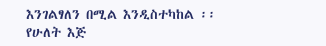እንገልፃለን በሚል እንዲስተካከል ፡፡
የሁለት እጅ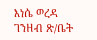እነሴ ወረዳ ገንዘብ ጽ/ቤት